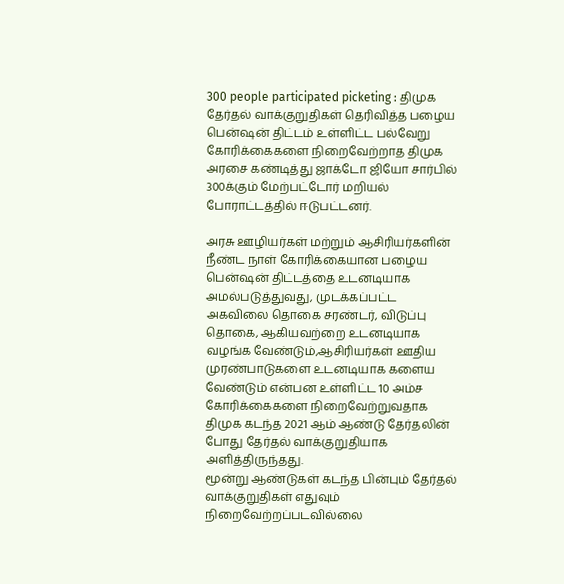300 people participated picketing : திமுக தேர்தல் வாக்குறுதிகள் தெரிவித்த பழைய பென்ஷன் திட்டம் உள்ளிட்ட பல்வேறு கோரிக்கைகளை நிறைவேற்றாத திமுக அரசை கண்டித்து ஜாக்டோ ஜியோ சார்பில் 300க்கும் மேற்பட்டோர் மறியல் போராட்டத்தில் ஈடுபட்டனர்.

அரசு ஊழியர்கள் மற்றும் ஆசிரியர்களின் நீண்ட நாள் கோரிக்கையான பழைய பென்ஷன் திட்டத்தை உடனடியாக அமல்படுத்துவது, முடக்கப்பட்ட அகவிலை தொகை சரண்டர், விடுப்பு தொகை, ஆகியவற்றை உடனடியாக வழங்க வேண்டும்,ஆசிரியர்கள் ஊதிய முரண்பாடுகளை உடனடியாக களைய வேண்டும் என்பன உள்ளிட்ட 10 அம்ச கோரிக்கைகளை நிறைவேற்றுவதாக திமுக கடந்த 2021 ஆம் ஆண்டு தேர்தலின் போது தேர்தல் வாக்குறுதியாக அளித்திருந்தது.
மூன்று ஆண்டுகள் கடந்த பின்பும் தேர்தல் வாக்குறுதிகள் எதுவும் நிறைவேற்றப்படவில்லை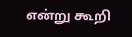என்று கூறி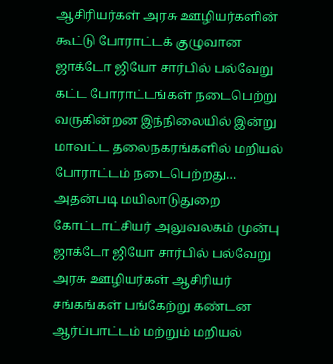ஆசிரியர்கள் அரசு ஊழியர்களின் கூட்டு போராட்டக் குழுவான ஜாக்டோ ஜியோ சார்பில் பல்வேறு கட்ட போராட்டங்கள் நடைபெற்று வருகின்றன இந்நிலையில் இன்று மாவட்ட தலைநகரங்களில் மறியல் போராட்டம் நடைபெற்றது… அதன்படி மயிலாடுதுறை கோட்டாட்சியர் அலுவலகம் முன்பு ஜாக்டோ ஜியோ சார்பில் பல்வேறு அரசு ஊழியர்கள் ஆசிரியர் சங்கங்கள் பங்கேற்று கண்டன ஆர்ப்பாட்டம் மற்றும் மறியல்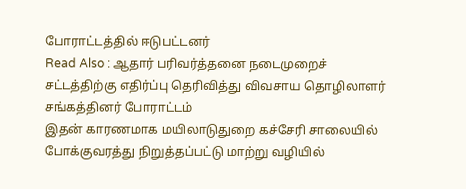போராட்டத்தில் ஈடுபட்டனர்
Read Also : ஆதார் பரிவர்த்தனை நடைமுறைச் சட்டத்திற்கு எதிர்ப்பு தெரிவித்து விவசாய தொழிலாளர் சங்கத்தினர் போராட்டம்
இதன் காரணமாக மயிலாடுதுறை கச்சேரி சாலையில் போக்குவரத்து நிறுத்தப்பட்டு மாற்று வழியில்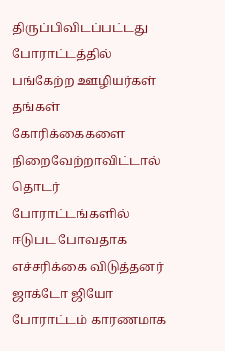திருப்பிவிடப்பட்டது போராட்டத்தில் பங்கேற்ற ஊழியர்கள் தங்கள் கோரிக்கைகளை நிறைவேற்றாவிட்டால் தொடர் போராட்டங்களில் ஈடுபட போவதாக எச்சரிக்கை விடுத்தனர் ஜாக்டோ ஜியோ போராட்டம் காரணமாக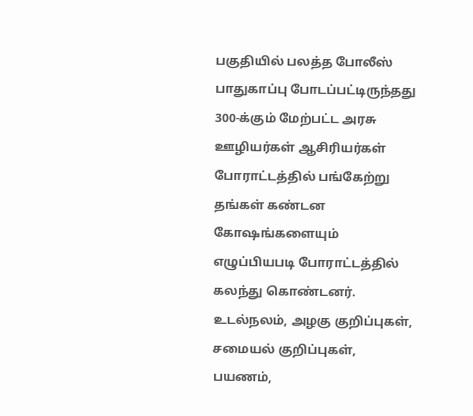பகுதியில் பலத்த போலீஸ் பாதுகாப்பு போடப்பட்டிருந்தது 300-க்கும் மேற்பட்ட அரசு ஊழியர்கள் ஆசிரியர்கள் போராட்டத்தில் பங்கேற்று தங்கள் கண்டன கோஷங்களையும் எழுப்பியபடி போராட்டத்தில் கலந்து கொண்டனர்.
உடல்நலம், அழகு குறிப்புகள், சமையல் குறிப்புகள், பயணம்,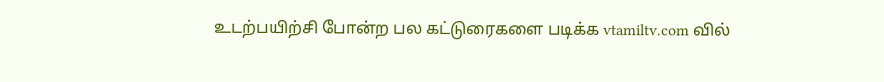உடற்பயிற்சி போன்ற பல கட்டுரைகளை படிக்க vtamiltv.com வில்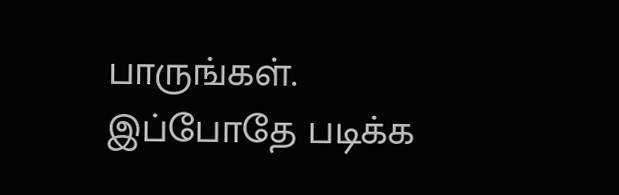பாருங்கள்.
இப்போதே படிக்க